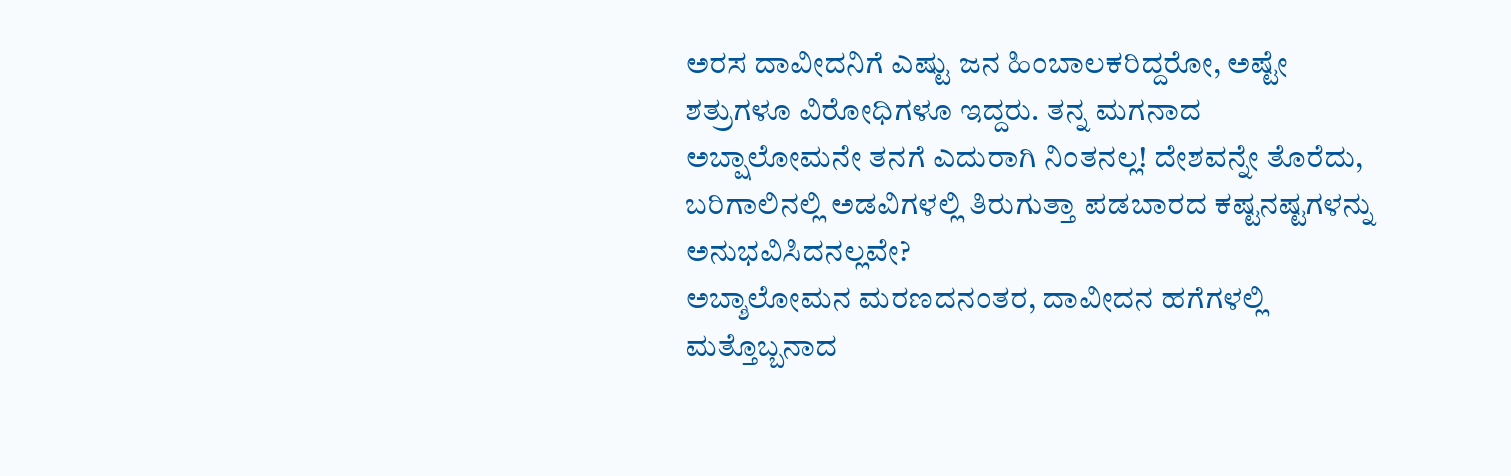ಅರಸ ದಾವೀದನಿಗೆ ಎಷ್ಟು ಜನ ಹಿಂಬಾಲಕರಿದ್ದರೋ, ಅಷ್ಟೇ ಶತ್ರುಗಳೂ ವಿರೋಧಿಗಳೂ ಇದ್ದರು. ತನ್ನ ಮಗನಾದ ಅಬ್ಷಾಲೋಮನೇ ತನಗೆ ಎದುರಾಗಿ ನಿಂತನಲ್ಲ! ದೇಶವನ್ನೇ ತೊರೆದು, ಬರಿಗಾಲಿನಲ್ಲಿ ಅಡವಿಗಳಲ್ಲಿ ತಿರುಗುತ್ತಾ ಪಡಬಾರದ ಕಷ್ಟನಷ್ಟಗಳನ್ನು ಅನುಭವಿಸಿದನಲ್ಲವೇ?
ಅಬ್ಶಾಲೋಮನ ಮರಣದನಂತರ, ದಾವೀದನ ಹಗೆಗಳಲ್ಲಿ ಮತ್ತೊಬ್ಬನಾದ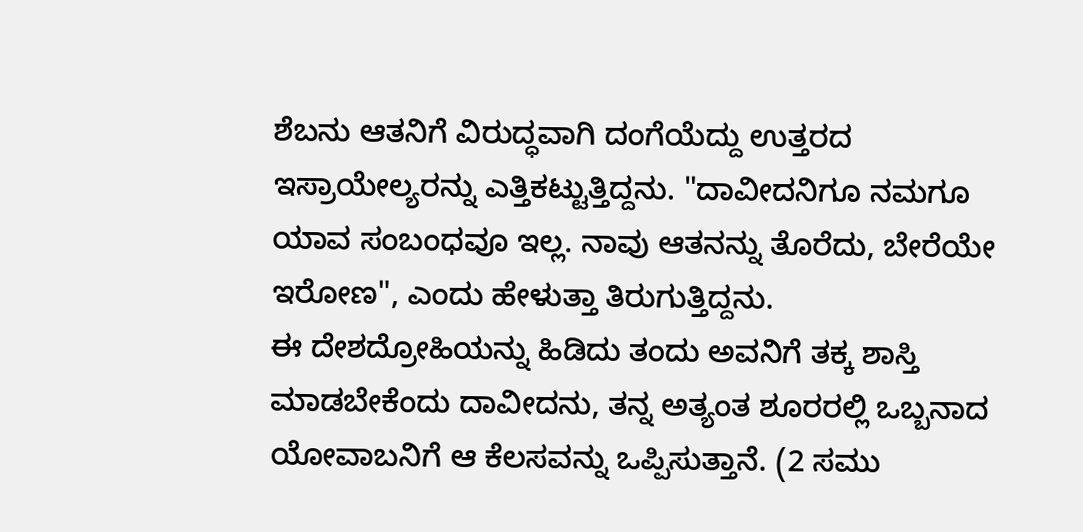ಶೆಬನು ಆತನಿಗೆ ವಿರುದ್ಧವಾಗಿ ದಂಗೆಯೆದ್ದು ಉತ್ತರದ ಇಸ್ರಾಯೇಲ್ಯರನ್ನು ಎತ್ತಿಕಟ್ಟುತ್ತಿದ್ದನು. "ದಾವೀದನಿಗೂ ನಮಗೂ ಯಾವ ಸಂಬಂಧವೂ ಇಲ್ಲ. ನಾವು ಆತನನ್ನು ತೊರೆದು, ಬೇರೆಯೇ ಇರೋಣ", ಎಂದು ಹೇಳುತ್ತಾ ತಿರುಗುತ್ತಿದ್ದನು.
ಈ ದೇಶದ್ರೋಹಿಯನ್ನು ಹಿಡಿದು ತಂದು ಅವನಿಗೆ ತಕ್ಕ ಶಾಸ್ತಿ ಮಾಡಬೇಕೆಂದು ದಾವೀದನು, ತನ್ನ ಅತ್ಯಂತ ಶೂರರಲ್ಲಿ ಒಬ್ಬನಾದ ಯೋವಾಬನಿಗೆ ಆ ಕೆಲಸವನ್ನು ಒಪ್ಪಿಸುತ್ತಾನೆ. (2 ಸಮು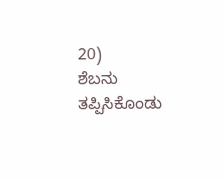20)
ಶೆಬನು ತಪ್ಪಿಸಿಕೊಂಡು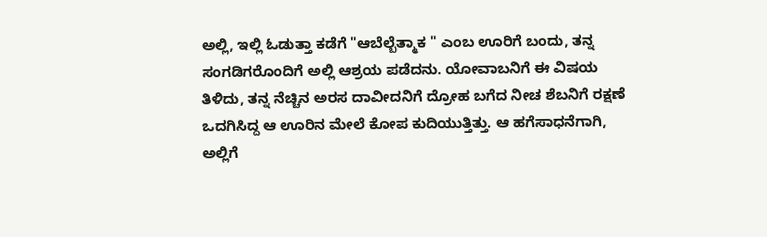ಅಲ್ಲಿ, ಇಲ್ಲಿ ಓಡುತ್ತಾ ಕಡೆಗೆ "ಆಬೆಲ್ಬೆತ್ಮಾಕ " ಎಂಬ ಊರಿಗೆ ಬಂದು, ತನ್ನ ಸಂಗಡಿಗರೊಂದಿಗೆ ಅಲ್ಲಿ ಆಶ್ರಯ ಪಡೆದನು. ಯೋವಾಬನಿಗೆ ಈ ವಿಷಯ ತಿಳಿದು, ತನ್ನ ನೆಚ್ಚಿನ ಅರಸ ದಾವೀದನಿಗೆ ದ್ರೋಹ ಬಗೆದ ನೀಚ ಶೆಬನಿಗೆ ರಕ್ಷಣೆ ಒದಗಿಸಿದ್ದ ಆ ಊರಿನ ಮೇಲೆ ಕೋಪ ಕುದಿಯುತ್ತಿತ್ತು. ಆ ಹಗೆಸಾಧನೆಗಾಗಿ, ಅಲ್ಲಿಗೆ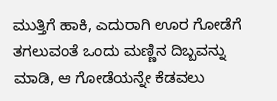ಮುತ್ತಿಗೆ ಹಾಕಿ, ಎದುರಾಗಿ ಊರ ಗೋಡೆಗೆ ತಗಲುವಂತೆ ಒಂದು ಮಣ್ಣಿನ ದಿಬ್ಬವನ್ನು ಮಾಡಿ, ಆ ಗೋಡೆಯನ್ನೇ ಕೆಡವಲು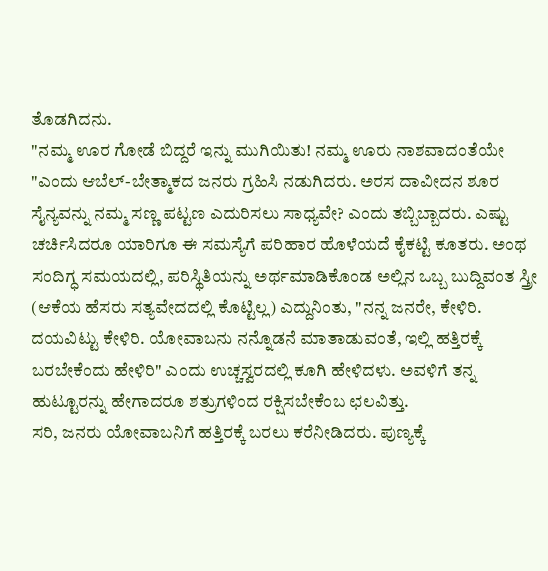ತೊಡಗಿದನು.
"ನಮ್ಮ ಊರ ಗೋಡೆ ಬಿದ್ದರೆ ಇನ್ನು ಮುಗಿಯಿತು! ನಮ್ಮ ಊರು ನಾಶವಾದಂತೆಯೇ "ಎಂದು ಆಬೆಲ್-ಬೇತ್ಮಾಕದ ಜನರು ಗ್ರಹಿಸಿ ನಡುಗಿದರು. ಅರಸ ದಾವೀದನ ಶೂರ ಸೈನ್ಯವನ್ನು ನಮ್ಮ ಸಣ್ಣ ಪಟ್ಟಣ ಎದುರಿಸಲು ಸಾಧ್ಯವೇ? ಎಂದು ತಬ್ಬಿಬ್ಬಾದರು. ಎಷ್ಟು ಚರ್ಚಿಸಿದರೂ ಯಾರಿಗೂ ಈ ಸಮಸ್ಯೆಗೆ ಪರಿಹಾರ ಹೊಳೆಯದೆ ಕೈಕಟ್ಟಿ ಕೂತರು. ಅಂಥ ಸಂದಿಗ್ಧ ಸಮಯದಲ್ಲಿ, ಪರಿಸ್ಥಿತಿಯನ್ನು ಅರ್ಥಮಾಡಿಕೊಂಡ ಅಲ್ಲಿನ ಒಬ್ಬ ಬುದ್ದಿವಂತ ಸ್ತ್ರೀ (ಆಕೆಯ ಹೆಸರು ಸತ್ಯವೇದದಲ್ಲಿ ಕೊಟ್ಟಿಲ್ಲ) ಎದ್ದುನಿಂತು, "ನನ್ನ ಜನರೇ, ಕೇಳಿರಿ. ದಯವಿಟ್ಟು ಕೇಳಿರಿ. ಯೋವಾಬನು ನನ್ನೊಡನೆ ಮಾತಾಡುವಂತೆ, ಇಲ್ಲಿ ಹತ್ತಿರಕ್ಕೆ ಬರಬೇಕೆಂದು ಹೇಳಿರಿ" ಎಂದು ಉಚ್ಚಸ್ವರದಲ್ಲಿ ಕೂಗಿ ಹೇಳಿದಳು. ಅವಳಿಗೆ ತನ್ನ ಹುಟ್ಟೂರನ್ನು ಹೇಗಾದರೂ ಶತ್ರುಗಳಿಂದ ರಕ್ಷಿಸಬೇಕೆಂಬ ಛಲವಿತ್ತು.
ಸರಿ, ಜನರು ಯೋವಾಬನಿಗೆ ಹತ್ತಿರಕ್ಕೆ ಬರಲು ಕರೆನೀಡಿದರು. ಪುಣ್ಯಕ್ಕೆ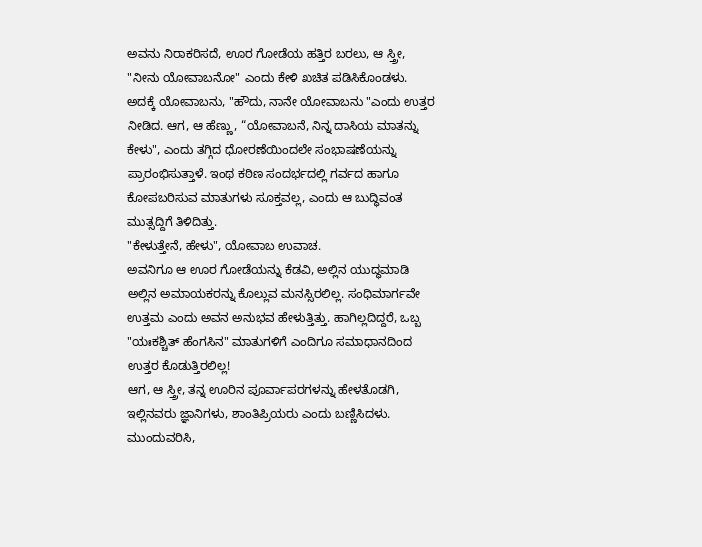ಅವನು ನಿರಾಕರಿಸದೆ, ಊರ ಗೋಡೆಯ ಹತ್ತಿರ ಬರಲು, ಆ ಸ್ತ್ರೀ, "ನೀನು ಯೋವಾಬನೋ" ಎಂದು ಕೇಳಿ ಖಚಿತ ಪಡಿಸಿಕೊಂಡಳು. ಅದಕ್ಕೆ ಯೋವಾಬನು, "ಹೌದು, ನಾನೇ ಯೋವಾಬನು "ಎಂದು ಉತ್ತರ ನೀಡಿದ. ಆಗ, ಆ ಹೆಣ್ಣು, “ಯೋವಾಬನೆ, ನಿನ್ನ ದಾಸಿಯ ಮಾತನ್ನು ಕೇಳು", ಎಂದು ತಗ್ಗಿದ ಧೋರಣೆಯಿಂದಲೇ ಸಂಭಾಷಣೆಯನ್ನು ಪ್ರಾರಂಭಿಸುತ್ತಾಳೆ. ಇಂಥ ಕಠಿಣ ಸಂದರ್ಭದಲ್ಲಿ ಗರ್ವದ ಹಾಗೂ ಕೋಪಬರಿಸುವ ಮಾತುಗಳು ಸೂಕ್ತವಲ್ಲ, ಎಂದು ಆ ಬುದ್ಧಿವಂತ ಮುತ್ಸದ್ದಿಗೆ ತಿಳಿದಿತ್ತು.
"ಕೇಳುತ್ತೇನೆ, ಹೇಳು", ಯೋವಾಬ ಉವಾಚ.
ಅವನಿಗೂ ಆ ಊರ ಗೋಡೆಯನ್ನು ಕೆಡವಿ, ಅಲ್ಲಿನ ಯುದ್ಧಮಾಡಿ ಅಲ್ಲಿನ ಅಮಾಯಕರನ್ನು ಕೊಲ್ಲುವ ಮನಸ್ಸಿರಲಿಲ್ಲ. ಸಂಧಿಮಾರ್ಗವೇ ಉತ್ತಮ ಎಂದು ಅವನ ಅನುಭವ ಹೇಳುತ್ತಿತ್ತು. ಹಾಗಿಲ್ಲದಿದ್ದರೆ, ಒಬ್ಬ "ಯಃಕಶ್ಚಿತ್ ಹೆಂಗಸಿನ" ಮಾತುಗಳಿಗೆ ಎಂದಿಗೂ ಸಮಾಧಾನದಿಂದ ಉತ್ತರ ಕೊಡುತ್ತಿರಲಿಲ್ಲ!
ಆಗ, ಆ ಸ್ತ್ರೀ, ತನ್ನ ಊರಿನ ಪೂರ್ವಾಪರಗಳನ್ನು ಹೇಳತೊಡಗಿ, ಇಲ್ಲಿನವರು ಜ್ಞಾನಿಗಳು, ಶಾಂತಿಪ್ರಿಯರು ಎಂದು ಬಣ್ಣಿಸಿದಳು. ಮುಂದುವರಿಸಿ,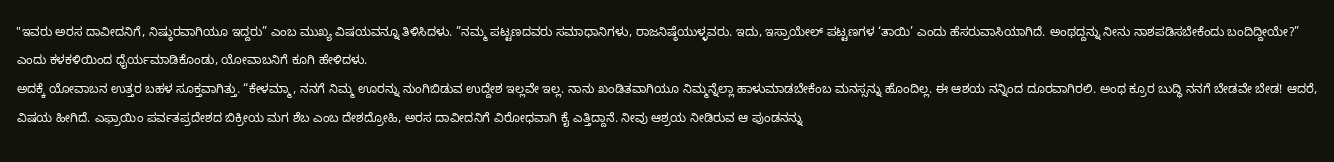"ಇವರು ಅರಸ ದಾವೀದನಿಗೆ, ನಿಷ್ಠುರವಾಗಿಯೂ ಇದ್ದರು” ಎಂಬ ಮುಖ್ಯ ವಿಷಯವನ್ನೂ ತಿಳಿಸಿದಳು. ”ನಮ್ಮ ಪಟ್ಟಣದವರು ಸಮಾಧಾನಿಗಳು, ರಾಜನಿಷ್ಠೆಯುಳ್ಳವರು. ಇದು, ಇಸ್ರಾಯೇಲ್ ಪಟ್ಟಣಗಳ ‘ತಾಯಿ’ ಎಂದು ಹೆಸರುವಾಸಿಯಾಗಿದೆ. ಅಂಥದ್ದನ್ನು ನೀನು ನಾಶಪಡಿಸಬೇಕೆಂದು ಬಂದಿದ್ದೀಯೇ?” ಎಂದು ಕಳಕಳಿಯಿಂದ ಧೈರ್ಯಮಾಡಿಕೊಂಡು, ಯೋವಾಬನಿಗೆ ಕೂಗಿ ಹೇಳಿದಳು.
ಅದಕ್ಕೆ ಯೋವಾಬನ ಉತ್ತರ ಬಹಳ ಸೂಕ್ತವಾಗಿತ್ತು. “ಕೇಳಮ್ಮಾ, ನನಗೆ ನಿಮ್ಮ ಊರನ್ನು ನುಂಗಿಬಿಡುವ ಉದ್ದೇಶ ಇಲ್ಲವೇ ಇಲ್ಲ. ನಾನು ಖಂಡಿತವಾಗಿಯೂ ನಿಮ್ಮನ್ನೆಲ್ಲಾ ಹಾಳುಮಾಡಬೇಕೆಂಬ ಮನಸ್ಸನ್ನು ಹೊಂದಿಲ್ಲ. ಈ ಆಶಯ ನನ್ನಿಂದ ದೂರವಾಗಿರಲಿ. ಅಂಥ ಕ್ರೂರ ಬುದ್ಧಿ ನನಗೆ ಬೇಡವೇ ಬೇಡ! ಆದರೆ, ವಿಷಯ ಹೀಗಿದೆ. ಎಫ್ರಾಯಿಂ ಪರ್ವತಪ್ರದೇಶದ ಬಿಕ್ರೀಯ ಮಗ ಶೆಬ ಎಂಬ ದೇಶದ್ರೋಹಿ, ಅರಸ ದಾವೀದನಿಗೆ ವಿರೋಧವಾಗಿ ಕೈ ಎತ್ತಿದ್ದಾನೆ. ನೀವು ಆಶ್ರಯ ನೀಡಿರುವ ಆ ಪುಂಡನನ್ನು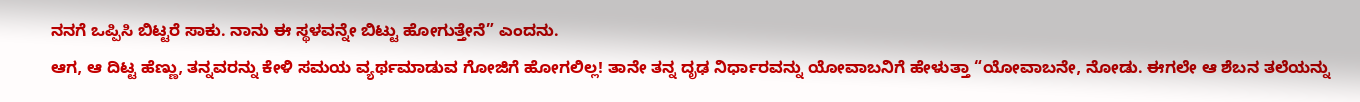ನನಗೆ ಒಪ್ಪಿಸಿ ಬಿಟ್ಟರೆ ಸಾಕು. ನಾನು ಈ ಸ್ಥಳವನ್ನೇ ಬಿಟ್ಟು ಹೋಗುತ್ತೇನೆ” ಎಂದನು.
ಆಗ, ಆ ದಿಟ್ಟ ಹೆಣ್ಣು, ತನ್ನವರನ್ನು ಕೇಳಿ ಸಮಯ ವ್ಯರ್ಥಮಾಡುವ ಗೋಜಿಗೆ ಹೋಗಲಿಲ್ಲ! ತಾನೇ ತನ್ನ ದೃಢ ನಿರ್ಧಾರವನ್ನು ಯೋವಾಬನಿಗೆ ಹೇಳುತ್ತಾ “ಯೋವಾಬನೇ, ನೋಡು. ಈಗಲೇ ಆ ಶೆಬನ ತಲೆಯನ್ನು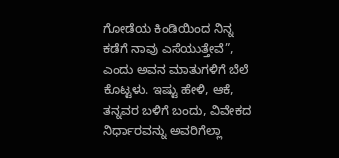ಗೋಡೆಯ ಕಿಂಡಿಯಿಂದ ನಿನ್ನ ಕಡೆಗೆ ನಾವು ಎಸೆಯುತ್ತೇವೆ”, ಎಂದು ಅವನ ಮಾತುಗಳಿಗೆ ಬೆಲೆ ಕೊಟ್ಟಳು. ಇಷ್ಟು ಹೇಳಿ, ಆಕೆ, ತನ್ನವರ ಬಳಿಗೆ ಬಂದು, ವಿವೇಕದ ನಿರ್ಧಾರವನ್ನು ಅವರಿಗೆಲ್ಲಾ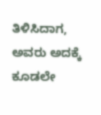ತಿಳಿಸಿದಾಗ, ಅವರು ಅದಕ್ಕೆ ಕೂಡಲೇ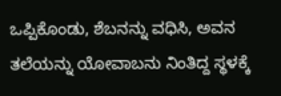ಒಪ್ಪಿಕೊಂಡು, ಶೆಬನನ್ನು ವಧಿಸಿ, ಅವನ ತಲೆಯನ್ನು ಯೋವಾಬನು ನಿಂತಿದ್ದ ಸ್ಥಳಕ್ಕೆ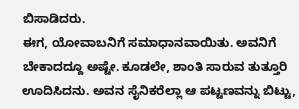ಬಿಸಾಡಿದರು.
ಈಗ, ಯೋವಾಬನಿಗೆ ಸಮಾಧಾನವಾಯಿತು. ಅವನಿಗೆ ಬೇಕಾದದ್ದೂ ಅಷ್ಟೇ. ಕೂಡಲೇ, ಶಾಂತಿ ಸಾರುವ ತುತ್ತೂರಿ ಊದಿಸಿದನು. ಅವನ ಸೈನಿಕರೆಲ್ಲಾ ಆ ಪಟ್ಟಣವನ್ನು ಬಿಟ್ಟು,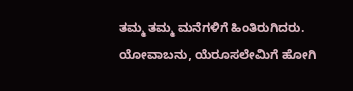ತಮ್ಮ ತಮ್ಮ ಮನೆಗಳಿಗೆ ಹಿಂತಿರುಗಿದರು. ಯೋವಾಬನು, ಯೆರೂಸಲೇಮಿಗೆ ಹೋಗಿ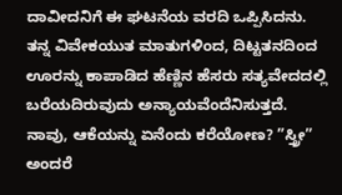ದಾವೀದನಿಗೆ ಈ ಘಟನೆಯ ವರದಿ ಒಪ್ಪಿಸಿದನು. ತನ್ನ ವಿವೇಕಯುತ ಮಾತುಗಳಿಂದ, ದಿಟ್ಟತನದಿಂದ ಊರನ್ನು ಕಾಪಾಡಿದ ಹೆಣ್ಣಿನ ಹೆಸರು ಸತ್ಯವೇದದಲ್ಲಿ ಬರೆಯದಿರುವುದು ಅನ್ಯಾಯವೆಂದೆನಿಸುತ್ತದೆ. ನಾವು, ಆಕೆಯನ್ನು ಏನೆಂದು ಕರೆಯೋಣ? ”ಸ್ತ್ರೀ” ಅಂದರೆ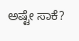ಅಷ್ಟೇ ಸಾಕೆ?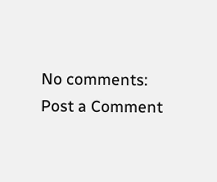No comments:
Post a Comment